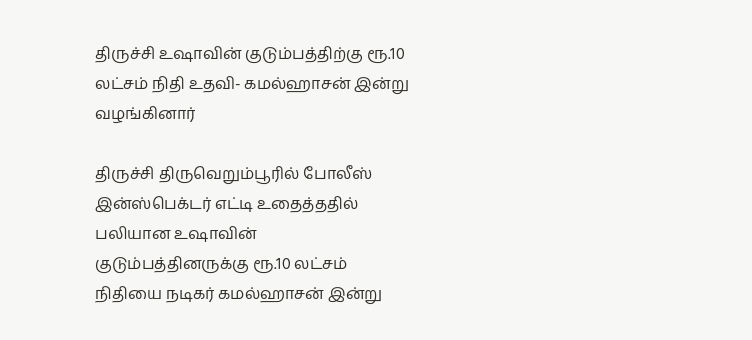திருச்சி உஷாவின் குடும்பத்திற்கு ரூ.10 லட்சம் நிதி உதவி- கமல்ஹாசன் இன்று வழங்கினார்

திருச்சி திருவெறும்பூரில் போலீஸ் இன்ஸ்பெக்டர் எட்டி உதைத்ததில் பலியான உஷாவின் குடும்பத்தினருக்கு ரூ.10 லட்சம் நிதியை நடிகர் கமல்ஹாசன் இன்று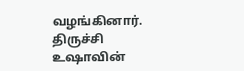வழங்கினார்.
திருச்சி உஷாவின்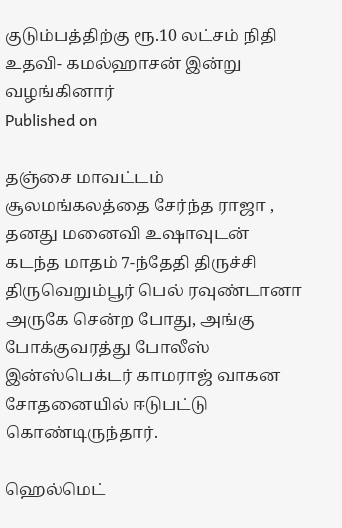குடும்பத்திற்கு ரூ.10 லட்சம் நிதி உதவி- கமல்ஹாசன் இன்று வழங்கினார்
Published on

தஞ்சை மாவட்டம் சூலமங்கலத்தை சேர்ந்த ராஜா , தனது மனைவி உஷாவுடன் கடந்த மாதம் 7-ந்தேதி திருச்சி திருவெறும்பூர் பெல் ரவுண்டானா அருகே சென்ற போது, அங்கு போக்குவரத்து போலீஸ் இன்ஸ்பெக்டர் காமராஜ் வாகன சோதனையில் ஈடுபட்டு கொண்டிருந்தார்.

ஹெல்மெட்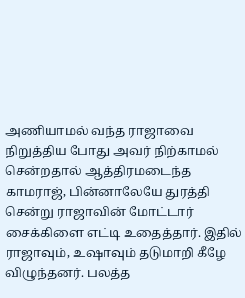அணியாமல் வந்த ராஜாவை நிறுத்திய போது அவர் நிற்காமல் சென்றதால் ஆத்திரமடைந்த காமராஜ், பின்னாலேயே துரத்தி சென்று ராஜாவின் மோட்டார் சைக்கிளை எட்டி உதைத்தார். இதில் ராஜாவும், உஷாவும் தடுமாறி கீழே விழுந்தனர். பலத்த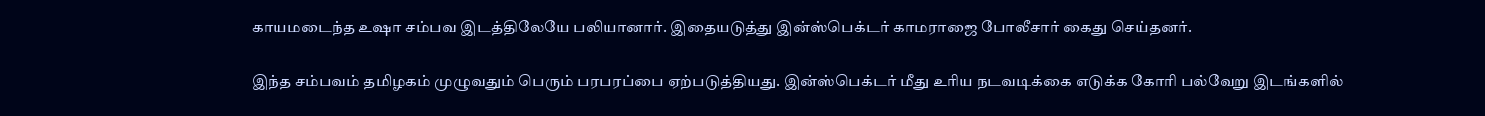காயமடைந்த உஷா சம்பவ இடத்திலேயே பலியானார். இதையடுத்து இன்ஸ்பெக்டர் காமராஜை போலீசார் கைது செய்தனர்.

இந்த சம்பவம் தமிழகம் முழுவதும் பெரும் பரபரப்பை ஏற்படுத்தியது. இன்ஸ்பெக்டர் மீது உரிய நடவடிக்கை எடுக்க கோரி பல்வேறு இடங்களில்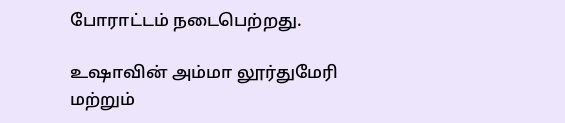போராட்டம் நடைபெற்றது.

உஷாவின் அம்மா லூர்துமேரி மற்றும்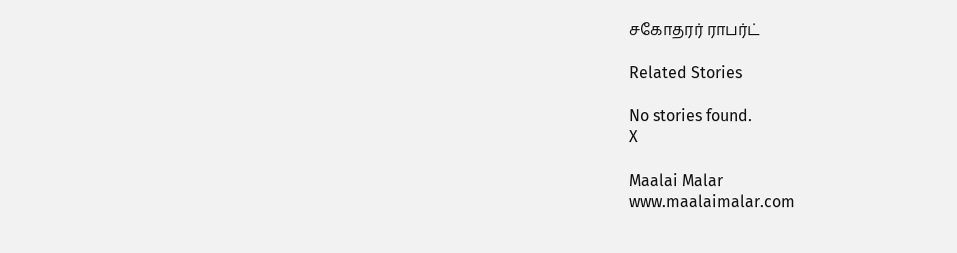சகோதரர் ராபர்ட்

Related Stories

No stories found.
X

Maalai Malar
www.maalaimalar.com